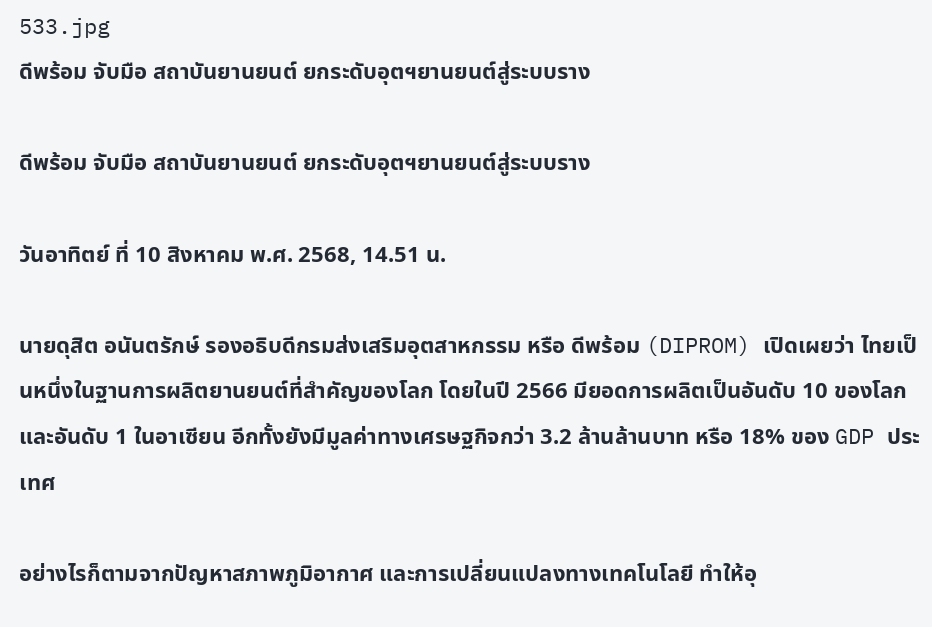533.jpg
ดีพร้อม จับมือ สถาบันยานยนต์ ยกระดับอุตฯยานยนต์สู่ระบบราง

ดีพร้อม จับมือ สถาบันยานยนต์ ยกระดับอุตฯยานยนต์สู่ระบบราง

วันอาทิตย์ ที่ 10 สิงหาคม พ.ศ. 2568, 14.51 น.

นายดุสิต อนันตรักษ์ รองอธิบดีกรมส่งเสริมอุตสาหกรรม หรือ ดีพร้อม (DIPROM) เปิดเผยว่า ไทยเป็นหนึ่งในฐานการผลิตยานยนต์ที่สำคัญของโลก โดยในปี 2566 มียอดการผลิตเป็นอันดับ 10 ของโลก และอันดับ 1 ในอาเซียน อีกทั้งยังมีมูลค่าทางเศรษฐกิจกว่า 3.2 ล้านล้านบาท หรือ 18% ของ GDP ประเทศ

อย่างไรก็ตามจากปัญหาสภาพภูมิอากาศ และการเปลี่ยนแปลงทางเทคโนโลยี ทำให้อุ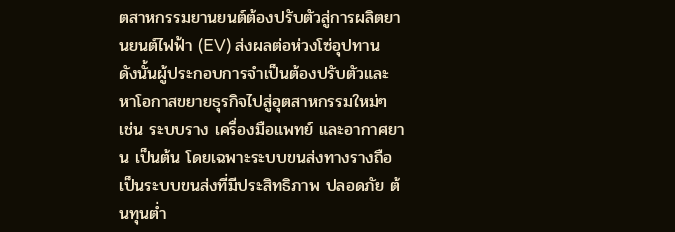ตสาหกรรมยานยนต์ต้องปรับตัวสู่การผลิตยานยนต์ไฟฟ้า (EV) ส่งผลต่อห่วงโซ่อุปทาน ดังนั้นผู้ประกอบการจำเป็นต้องปรับตัวและหาโอกาสขยายธุรกิจไปสู่อุตสาหกรรมใหม่ๆ เช่น ระบบราง เครื่องมือแพทย์ และอากาศยาน เป็นต้น โดยเฉพาะระบบขนส่งทางรางถือเป็นระบบขนส่งที่มีประสิทธิภาพ ปลอดภัย ต้นทุนต่ำ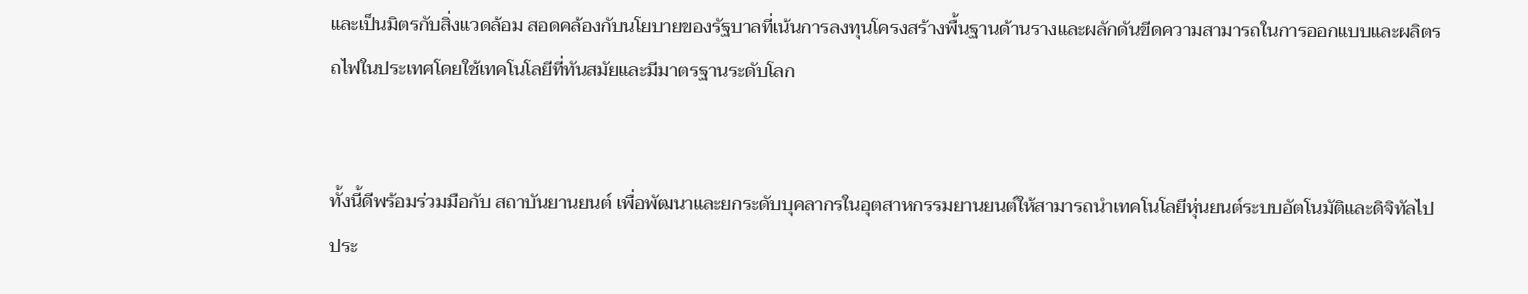และเป็นมิตรกับสิ่งแวดล้อม สอดคล้องกับนโยบายของรัฐบาลที่เน้นการลงทุนโครงสร้างพื้นฐานด้านรางและผลักดันขีดความสามารถในการออกแบบและผลิตรถไฟในประเทศโดยใช้เทคโนโลยีที่ทันสมัยและมีมาตรฐานระดับโลก


ทั้งนี้ดีพร้อมร่วมมือกับ สถาบันยานยนต์ เพื่อพัฒนาและยกระดับบุคลากรในอุตสาหกรรมยานยนต์ให้สามารถนำเทคโนโลยีหุ่นยนต์ระบบอัตโนมัติและดิจิทัลไปประ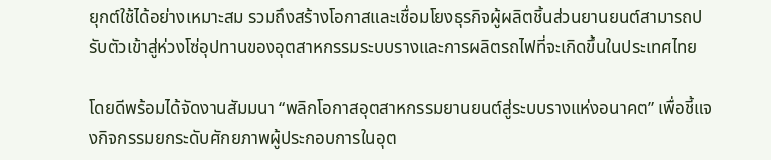ยุกต์ใช้ได้อย่างเหมาะสม รวมถึงสร้างโอกาสและเชื่อมโยงธุรกิจผู้ผลิตชิ้นส่วนยานยนต์สามารถปรับตัวเข้าสู่ห่วงโซ่อุปทานของอุตสาหกรรมระบบรางและการผลิตรถไฟที่จะเกิดขึ้นในประเทศไทย

โดยดีพร้อมได้จัดงานสัมมนา “พลิกโอกาสอุตสาหกรรมยานยนต์สู่ระบบรางแห่งอนาคต” เพื่อชี้แจงกิจกรรมยกระดับศักยภาพผู้ประกอบการในอุต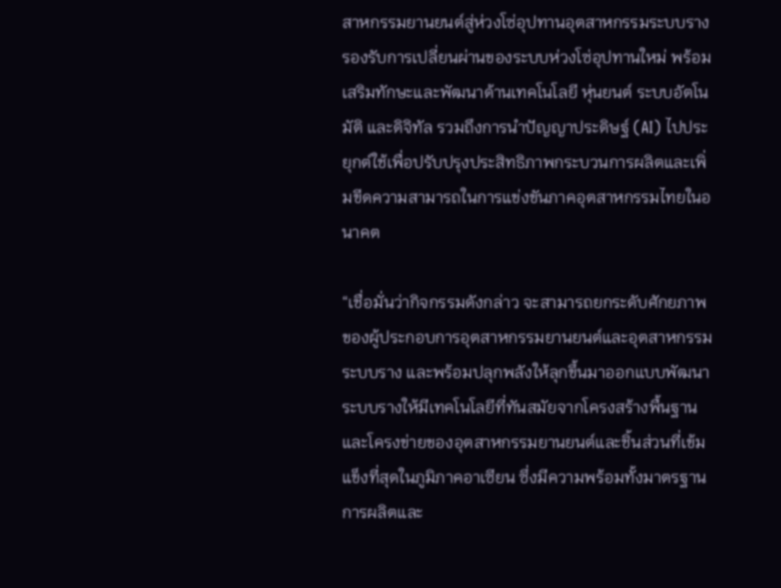สาหกรรมยานยนต์สู่ห่วงโซ่อุปทานอุตสาหกรรมระบบรางรองรับการเปลี่ยนผ่านของระบบห่วงโซ่อุปทานใหม่ พร้อมเสริมทักษะและพัฒนาด้านเทคโนโลยี หุ่นยนต์ ระบบอัตโนมัติ และดิจิทัล รวมถึงการนำปัญญาประดิษฐ์ (AI) ไปประยุกต์ใช้เพื่อปรับปรุงประสิทธิภาพกระบวนการผลิตและเพิ่มขีดความสามารถในการแข่งขันภาคอุตสาหกรรมไทยในอนาคต

“เชื่อมั่นว่ากิจกรรมดังกล่าว จะสามารถยกระดับศักยภาพของผู้ประกอบการอุตสาหกรรมยานยนต์และอุตสาหกรรมระบบราง และพร้อมปลุกพลังให้ลุกขึ้นมาออกแบบพัฒนาระบบรางให้มีเทคโนโลยีที่ทันสมัยจากโครงสร้างพื้นฐานและโครงข่ายของอุตสาหกรรมยานยนต์และชิ้นส่วนที่เข้มแข็งที่สุดในภูมิภาคอาเซียน ซึ่งมีความพร้อมทั้งมาตรฐานการผลิตและ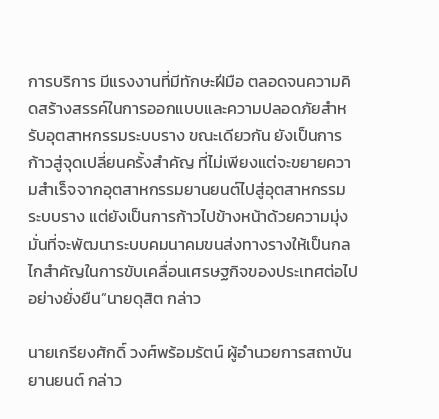การบริการ มีแรงงานที่มีทักษะฝีมือ ตลอดจนความคิดสร้างสรรค์ในการออกแบบและความปลอดภัยสำหรับอุตสาหกรรมระบบราง ขณะเดียวกัน ยังเป็นการก้าวสู่จุดเปลี่ยนครั้งสำคัญ ที่ไม่เพียงแต่จะขยายความสำเร็จจากอุตสาหกรรมยานยนต์ไปสู่อุตสาหกรรมระบบราง แต่ยังเป็นการก้าวไปข้างหน้าด้วยความมุ่งมั่นที่จะพัฒนาระบบคมนาคมขนส่งทางรางให้เป็นกลไกสำคัญในการขับเคลื่อนเศรษฐกิจของประเทศต่อไปอย่างยั่งยืน”นายดุสิต กล่าว

นายเกรียงศักดิ์ วงศ์พร้อมรัตน์ ผู้อำนวยการสถาบันยานยนต์ กล่าว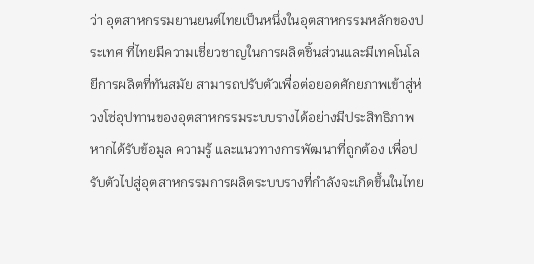ว่า อุตสาหกรรมยานยนต์ไทยเป็นหนึ่งในอุตสาหกรรมหลักของประเทศ ที่ไทยมีความเชี่ยวชาญในการผลิตชิ้นส่วนและมีเทคโนโลยีการผลิตที่ทันสมัย สามารถปรับตัวเพื่อต่อยอดศักยภาพเข้าสู่ห่วงโซ่อุปทานของอุตสาหกรรมระบบรางได้อย่างมีประสิทธิภาพ หากได้รับข้อมูล ความรู้ และแนวทางการพัฒนาที่ถูกต้อง เพื่อปรับตัวไปสู่อุตสาหกรรมการผลิตระบบรางที่กำลังจะเกิดขึ้นในไทย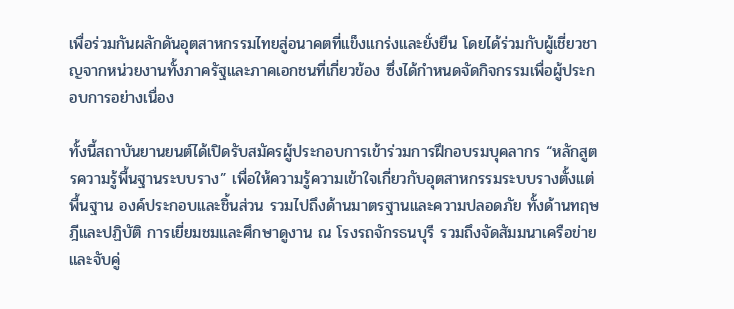เพื่อร่วมกันผลักดันอุตสาหกรรมไทยสู่อนาคตที่แข็งแกร่งและยั่งยืน โดยได้ร่วมกับผู้เชี่ยวชาญจากหน่วยงานทั้งภาครัฐและภาคเอกชนที่เกี่ยวข้อง ซึ่งได้กำหนดจัดกิจกรรมเพื่อผู้ประกอบการอย่างเนื่อง

ทั้งนี้สถาบันยานยนต์ได้เปิดรับสมัครผู้ประกอบการเข้าร่วมการฝึกอบรมบุคลากร “หลักสูตรความรู้พื้นฐานระบบราง” เพื่อให้ความรู้ความเข้าใจเกี่ยวกับอุตสาหกรรมระบบรางตั้งแต่พื้นฐาน องค์ประกอบและชิ้นส่วน รวมไปถึงด้านมาตรฐานและความปลอดภัย ทั้งด้านทฤษฎีและปฏิบัติ การเยี่ยมชมและศึกษาดูงาน ณ โรงรถจักรธนบุรี รวมถึงจัดสัมมนาเครือข่ายและจับคู่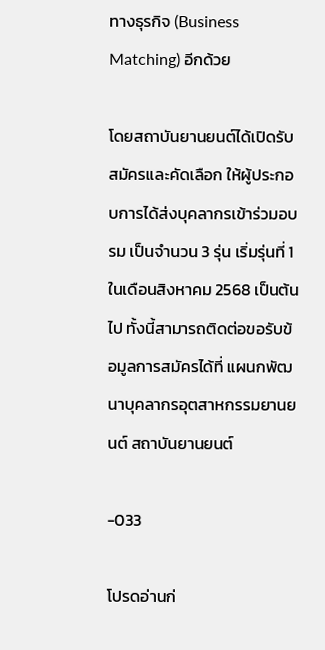ทางธุรกิจ (Business Matching) อีกด้วย

โดยสถาบันยานยนต์ได้เปิดรับสมัครและคัดเลือก ให้ผู้ประกอบการได้ส่งบุคลากรเข้าร่วมอบรม เป็นจำนวน 3 รุ่น เริ่มรุ่นที่ 1 ในเดือนสิงหาคม 2568 เป็นต้นไป ทั้งนี้สามารถติดต่อขอรับข้อมูลการสมัครได้ที่ แผนกพัฒนาบุคลากรอุตสาหกรรมยานยนต์ สถาบันยานยนต์

-033

โปรดอ่านก่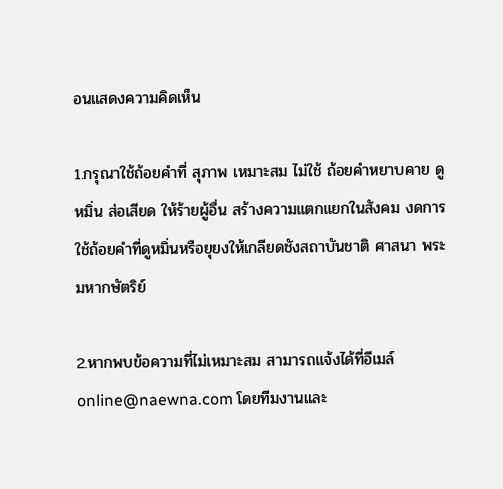อนแสดงความคิดเห็น

1.กรุณาใช้ถ้อยคำที่ สุภาพ เหมาะสม ไม่ใช้ ถ้อยคำหยาบคาย ดูหมิ่น ส่อเสียด ให้ร้ายผู้อื่น สร้างความแตกแยกในสังคม งดการใช้ถ้อยคำที่ดูหมิ่นหรือยุยงให้เกลียดชังสถาบันชาติ ศาสนา พระมหากษัตริย์

2.หากพบข้อความที่ไม่เหมาะสม สามารถแจ้งได้ที่อีเมล์ online@naewna.com โดยทีมงานและ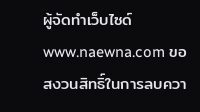ผู้จัดทำเว็บไซด์ www.naewna.com ขอสงวนสิทธิ์ในการลบควา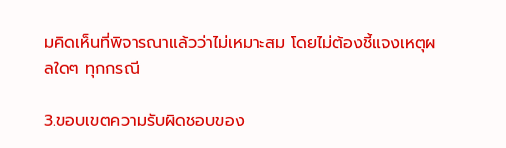มคิดเห็นที่พิจารณาแล้วว่าไม่เหมาะสม โดยไม่ต้องชี้แจงเหตุผลใดๆ ทุกกรณี

3.ขอบเขตความรับผิดชอบของ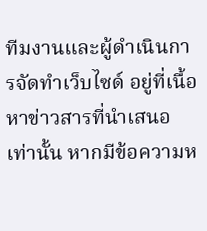ทีมงานและผู้ดำเนินการจัดทำเว็บไซด์ อยู่ที่เนื้อหาข่าวสารที่นำเสนอเท่านั้น หากมีข้อความห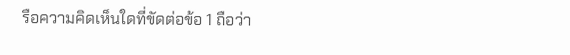รือความคิดเห็นใดที่ขัดต่อข้อ 1 ถือว่า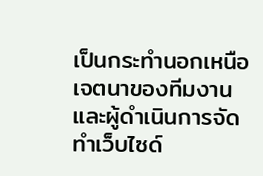เป็นกระทำนอกเหนือเจตนาของทีมงานและผู้ดำเนินการจัดทำเว็บไซด์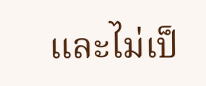และไม่เป็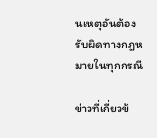นเหตุอันต้องรับผิดทางกฎหมายในทุกกรณี

ข่าวที่เกี่ยวข้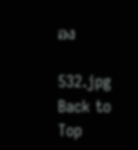อง

532.jpg
Back to Top